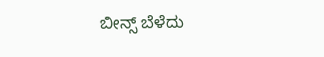ಬೀನ್ಸ್ ಬೆಳೆದು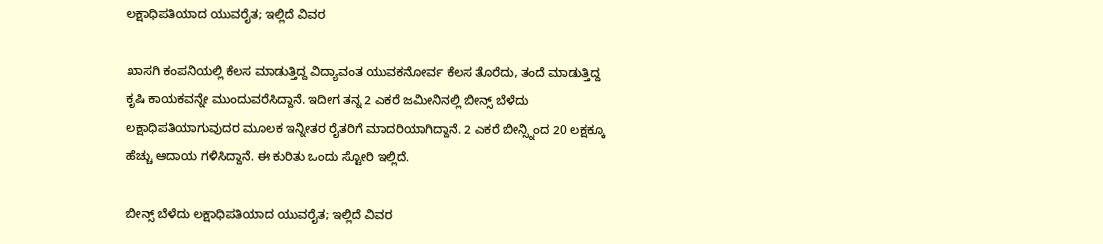ಲಕ್ಷಾಧಿಪತಿಯಾದ ಯುವರೈತ; ಇಲ್ಲಿದೆ ವಿವರ

ಖಾಸಗಿ ಕಂಪನಿಯಲ್ಲಿ ಕೆಲಸ ಮಾಡುತ್ತಿದ್ದ ವಿದ್ಯಾವಂತ ಯುವಕನೋರ್ವ ಕೆಲಸ ತೊರೆದು, ತಂದೆ ಮಾಡುತ್ತಿದ್ದ ಕೃಷಿ ಕಾಯಕವನ್ನೇ ಮುಂದುವರೆಸಿದ್ದಾನೆ. ಇದೀಗ ತನ್ನ 2 ಎಕರೆ ಜಮೀನಿನಲ್ಲಿ ಬೀನ್ಸ್ ಬೆಳೆದು ಲಕ್ಷಾಧಿಪತಿಯಾಗುವುದರ ಮೂಲಕ ಇನ್ನೀತರ ರೈತರಿಗೆ ಮಾದರಿಯಾಗಿದ್ದಾನೆ. 2 ಎಕರೆ ಬೀನ್ಸ್ನಿಂದ 20 ಲಕ್ಷಕ್ಕೂ ಹೆಚ್ಚು ಆದಾಯ ಗಳಿಸಿದ್ದಾನೆ. ಈ ಕುರಿತು ಒಂದು ಸ್ಟೋರಿ ಇಲ್ಲಿದೆ.

ಬೀನ್ಸ್ ಬೆಳೆದು ಲಕ್ಷಾಧಿಪತಿಯಾದ ಯುವರೈತ; ಇಲ್ಲಿದೆ ವಿವರ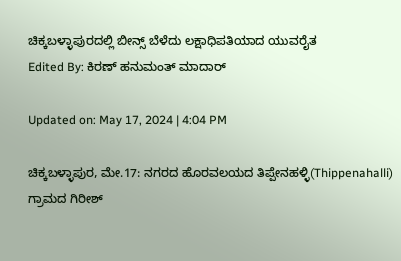ಚಿಕ್ಕಬಳ್ಳಾಪುರದಲ್ಲಿ ಬೀನ್ಸ್ ಬೆಳೆದು ಲಕ್ಷಾಧಿಪತಿಯಾದ ಯುವರೈತ
Edited By: ಕಿರಣ್ ಹನುಮಂತ್ ಮಾದಾರ್

Updated on: May 17, 2024 | 4:04 PM

ಚಿಕ್ಕಬಳ್ಳಾಪುರ, ಮೇ.17: ನಗರದ ಹೊರವಲಯದ ತಿಪ್ಪೇನಹಳ್ಳಿ(Thippenahalli) ಗ್ರಾಮದ ಗಿರೀಶ್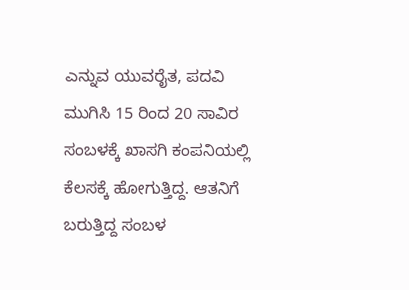ಎನ್ನುವ ಯುವರೈತ, ಪದವಿ ಮುಗಿಸಿ 15 ರಿಂದ 20 ಸಾವಿರ ಸಂಬಳಕ್ಕೆ ಖಾಸಗಿ ಕಂಪನಿಯಲ್ಲಿ ಕೆಲಸಕ್ಕೆ ಹೋಗುತ್ತಿದ್ದ. ಆತನಿಗೆ ಬರುತ್ತಿದ್ದ ಸಂಬಳ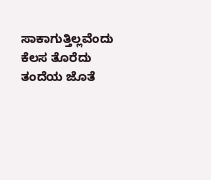ಸಾಕಾಗುತ್ತಿಲ್ಲವೆಂದು ಕೆಲಸ ತೊರೆದು ತಂದೆಯ ಜೊತೆ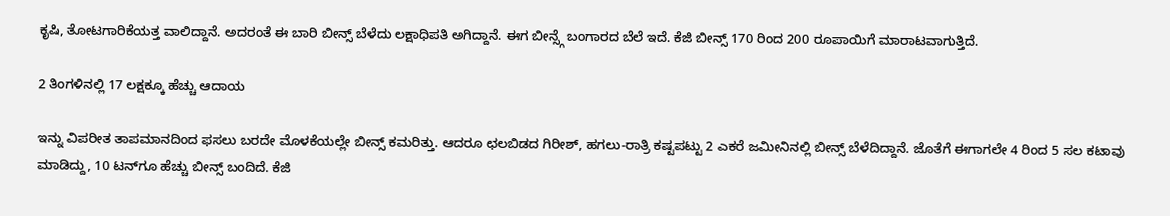ಕೃಷಿ, ತೋಟಗಾರಿಕೆಯತ್ತ ವಾಲಿದ್ದಾನೆ. ಅದರಂತೆ ಈ ಬಾರಿ ಬೀನ್ಸ್ ಬೆಳೆದು ಲಕ್ಷಾಧಿಪತಿ ಅಗಿದ್ದಾನೆ. ಈಗ ಬೀನ್ಸ್ಗೆ ಬಂಗಾರದ ಬೆಲೆ ಇದೆ. ಕೆಜಿ ಬೀನ್ಸ್ 170 ರಿಂದ 200 ರೂಪಾಯಿಗೆ ಮಾರಾಟವಾಗುತ್ತಿದೆ.

2 ತಿಂಗಳಿನಲ್ಲಿ 17 ಲಕ್ಷಕ್ಕೂ ಹೆಚ್ಚು ಆದಾಯ

ಇನ್ನು ವಿಪರೀತ ತಾಪಮಾನದಿಂದ ಫಸಲು ಬರದೇ ಮೊಳಕೆಯಲ್ಲೇ ಬೀನ್ಸ್ ಕಮರಿತ್ತು. ಆದರೂ ಛಲಬಿಡದ ಗಿರೀಶ್, ಹಗಲು-ರಾತ್ರಿ ಕಷ್ಟಪಟ್ಟು 2 ಎಕರೆ ಜಮೀನಿನಲ್ಲಿ ಬೀನ್ಸ್ ಬೆಳೆದಿದ್ದಾನೆ. ಜೊತೆಗೆ ಈಗಾಗಲೇ 4 ರಿಂದ 5 ಸಲ ಕಟಾವು ಮಾಡಿದ್ದು, 10 ಟನ್‍ಗೂ ಹೆಚ್ಚು ಬೀನ್ಸ್ ಬಂದಿದೆ. ಕೆಜಿ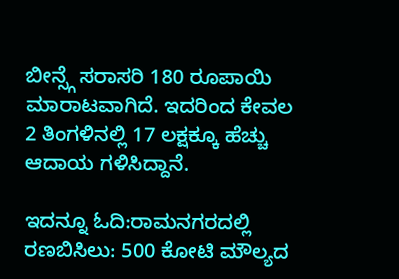ಬೀನ್ಸ್ಗೆ ಸರಾಸರಿ 180 ರೂಪಾಯಿ ಮಾರಾಟವಾಗಿದೆ. ಇದರಿಂದ ಕೇವಲ 2 ತಿಂಗಳಿನಲ್ಲಿ 17 ಲಕ್ಷಕ್ಕೂ ಹೆಚ್ಚು ಆದಾಯ ಗಳಿಸಿದ್ದಾನೆ.

ಇದನ್ನೂ ಓದಿ:ರಾಮನಗರದಲ್ಲಿ ರಣಬಿಸಿಲು: 500 ಕೋಟಿ ಮೌಲ್ಯದ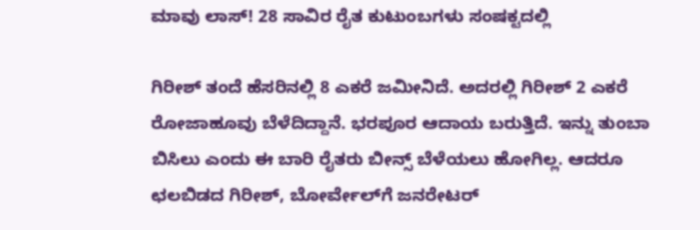ಮಾವು ಲಾಸ್! 28 ಸಾವಿರ ರೈತ ಕುಟುಂಬಗಳು ಸಂಷಕ್ಟದಲ್ಲಿ

ಗಿರೀಶ್ ತಂದೆ ಹೆಸರಿನಲ್ಲಿ 8 ಎಕರೆ ಜಮೀನಿದೆ. ಅದರಲ್ಲಿ ಗಿರೀಶ್ 2 ಎಕರೆ ರೋಜಾಹೂವು ಬೆಳೆದಿದ್ದಾನೆ. ಭರಪೂರ ಆದಾಯ ಬರುತ್ತಿದೆ. ಇನ್ನು ತುಂಬಾ ಬಿಸಿಲು ಎಂದು ಈ ಬಾರಿ ರೈತರು ಬೀನ್ಸ್ ಬೆಳೆಯಲು ಹೋಗಿಲ್ಲ. ಆದರೂ ಛಲಬಿಡದ ಗಿರೀಶ್, ಬೋರ್ವೇಲ್‍ಗೆ ಜನರೇಟರ್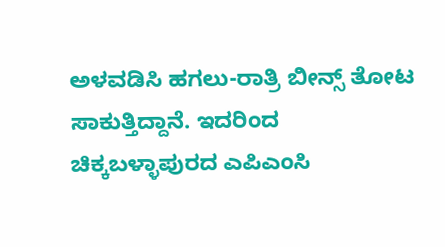ಅಳವಡಿಸಿ ಹಗಲು-ರಾತ್ರಿ ಬೀನ್ಸ್ ತೋಟ ಸಾಕುತ್ತಿದ್ದಾನೆ. ಇದರಿಂದ ಚಿಕ್ಕಬಳ್ಳಾಪುರದ ಎಪಿಎಂಸಿ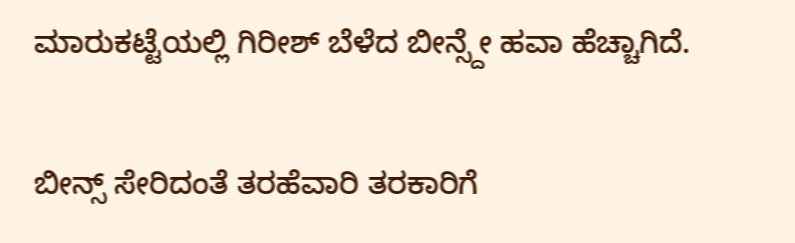ಮಾರುಕಟ್ಟೆಯಲ್ಲಿ ಗಿರೀಶ್ ಬೆಳೆದ ಬೀನ್ಸ್ದೇ ಹವಾ ಹೆಚ್ಚಾಗಿದೆ.

ಬೀನ್ಸ್ ಸೇರಿದಂತೆ ತರಹೆವಾರಿ ತರಕಾರಿಗೆ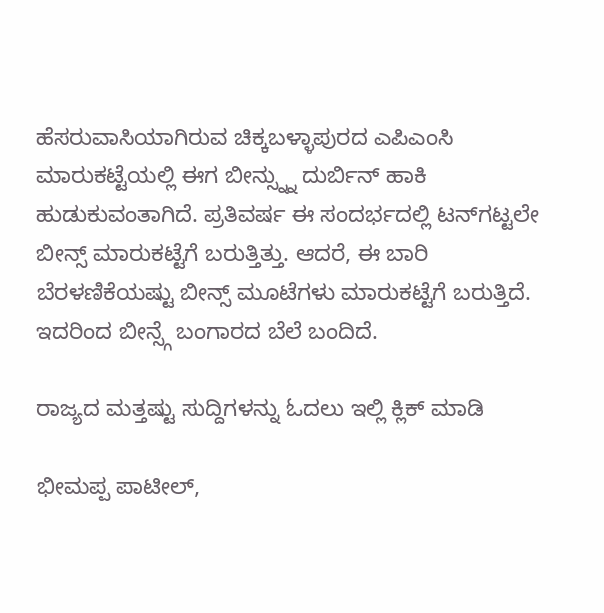ಹೆಸರುವಾಸಿಯಾಗಿರುವ ಚಿಕ್ಕಬಳ್ಳಾಪುರದ ಎಪಿಎಂಸಿ ಮಾರುಕಟ್ಟೆಯಲ್ಲಿ ಈಗ ಬೀನ್ಸ್ನ್ನು ದುರ್ಬಿನ್ ಹಾಕಿ ಹುಡುಕುವಂತಾಗಿದೆ. ಪ್ರತಿವರ್ಷ ಈ ಸಂದರ್ಭದಲ್ಲಿ ಟನ್‍ಗಟ್ಟಲೇ ಬೀನ್ಸ್ ಮಾರುಕಟ್ಟೆಗೆ ಬರುತ್ತಿತ್ತು. ಆದರೆ, ಈ ಬಾರಿ ಬೆರಳಣಿಕೆಯಷ್ಟು ಬೀನ್ಸ್ ಮೂಟೆಗಳು ಮಾರುಕಟ್ಟೆಗೆ ಬರುತ್ತಿದೆ. ಇದರಿಂದ ಬೀನ್ಸ್ಗೆ ಬಂಗಾರದ ಬೆಲೆ ಬಂದಿದೆ.

ರಾಜ್ಯದ ಮತ್ತಷ್ಟು ಸುದ್ದಿಗಳನ್ನು ಓದಲು ಇಲ್ಲಿ ಕ್ಲಿಕ್ ಮಾಡಿ

ಭೀಮಪ್ಪ ಪಾಟೀಲ್,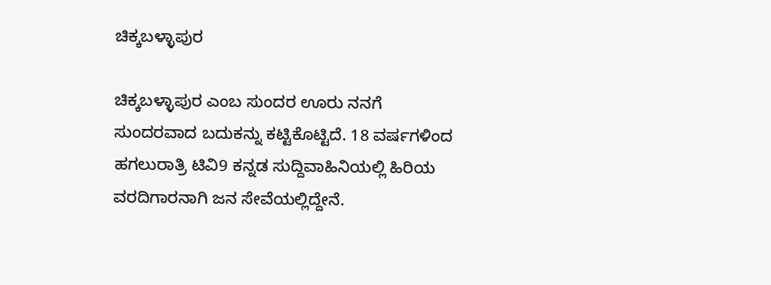ಚಿಕ್ಕಬಳ್ಳಾಪುರ

ಚಿಕ್ಕಬಳ್ಳಾಪುರ ಎಂಬ ಸುಂದರ ಊರು ನನಗೆ ಸುಂದರವಾದ ಬದುಕನ್ನು ಕಟ್ಟಿಕೊಟ್ಟಿದೆ. 18 ವರ್ಷಗಳಿಂದ ಹಗಲುರಾತ್ರಿ ಟಿವಿ9 ಕನ್ನಡ ಸುದ್ದಿವಾಹಿನಿಯಲ್ಲಿ ಹಿರಿಯ ವರದಿಗಾರನಾಗಿ ಜನ ಸೇವೆಯಲ್ಲಿದ್ದೇನೆ.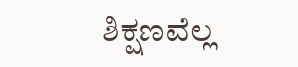ಶಿಕ್ಷಣವೆಲ್ಲ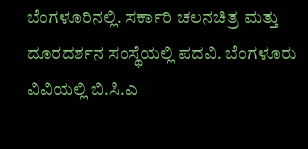ಬೆಂಗಳೂರಿನಲ್ಲಿ. ಸರ್ಕಾರಿ ಚಲನಚಿತ್ರ ಮತ್ತು ದೂರದರ್ಶನ ಸಂಸ್ಥೆಯಲ್ಲಿ ಪದವಿ. ಬೆಂಗಳೂರು ವಿವಿಯಲ್ಲಿ ಬಿ.ಸಿ.ಎ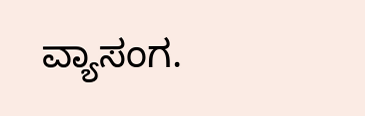ವ್ಯಾಸಂಗ.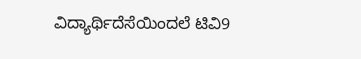ವಿದ್ಯಾರ್ಥಿದೆಸೆಯಿಂದಲೆ ಟಿವಿ9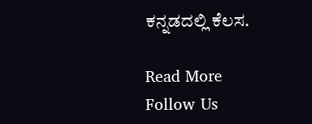ಕನ್ನಡದಲ್ಲಿ ಕೆಲಸ.

Read More
Follow Us